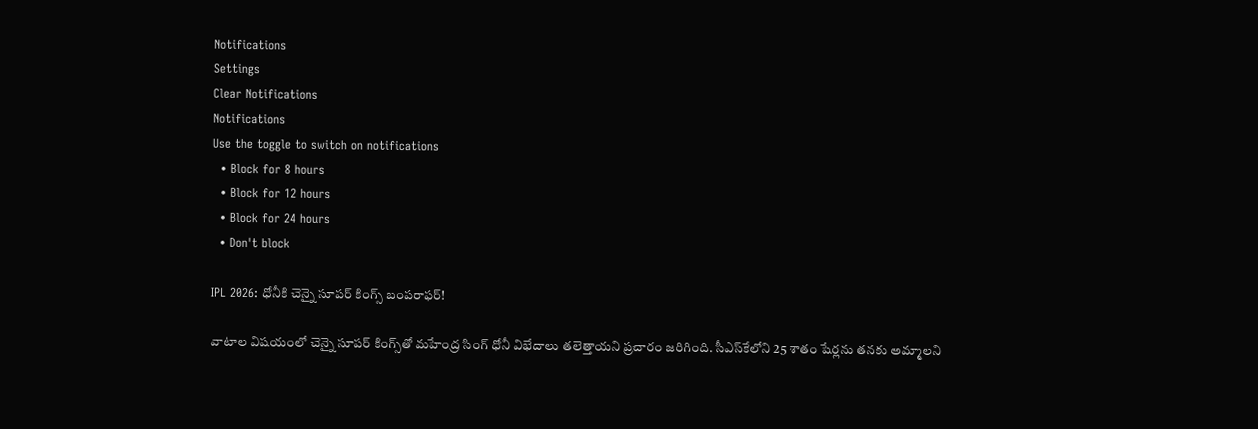Notifications
Settings
Clear Notifications
Notifications
Use the toggle to switch on notifications
  • Block for 8 hours
  • Block for 12 hours
  • Block for 24 hours
  • Don't block

IPL 2026: ధోనీకి చెన్నై సూపర్ కింగ్స్ బంపరాఫర్!

వాటాల విషయంలో చెన్నై సూపర్ కింగ్స్‌తో మహేంద్ర సింగ్ ధోనీ విభేదాలు తలెత్తాయని ప్రచారం జరిగింది. సీఎస్‌కేలోని 25 శాతం షేర్లను తనకు అమ్మాలని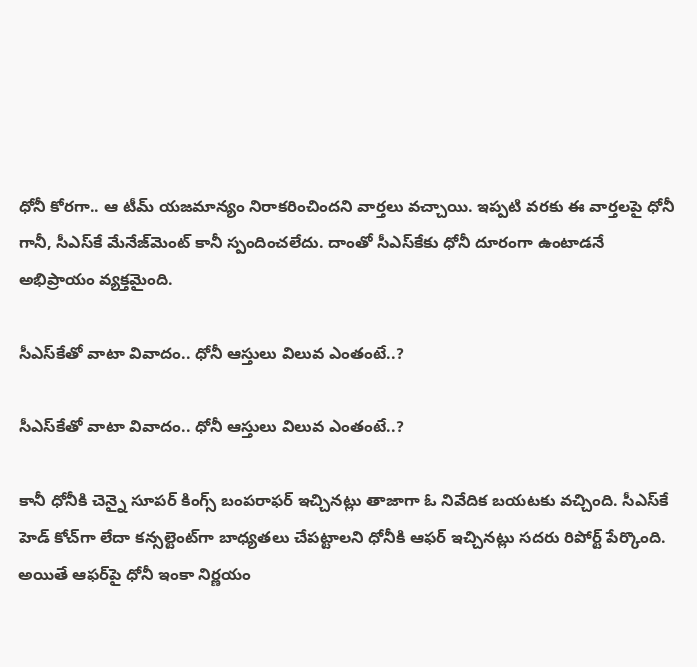ధోనీ కోరగా.. ఆ టీమ్‌ యజమాన్యం నిరాకరించిందని వార్తలు వచ్చాయి. ఇప్పటి వరకు ఈ వార్తలపై ధోనీ గానీ, సీఎస్‌కే మేనేజ్‌మెంట్ కానీ స్పందించలేదు. దాంతో సీఎస్‌కేకు ధోనీ దూరంగా ఉంటాడనే అభిప్రాయం వ్యక్తమైంది.

సీఎస్‌కేతో వాటా వివాదం.. ధోనీ ఆస్తులు విలువ ఎంతంటే..?

సీఎస్‌కేతో వాటా వివాదం.. ధోనీ ఆస్తులు విలువ ఎంతంటే..?

కానీ ధోనీకి చెన్నై సూపర్ కింగ్స్ బంపరాఫర్ ఇచ్చినట్లు తాజాగా ఓ నివేదిక బయటకు వచ్చింది. సీఎస్‌కే హెడ్ కోచ్‌గా లేదా కన్సల్టెంట్‌గా బాధ్యతలు చేపట్టాలని ధోనీకి ఆఫర్ ఇచ్చినట్లు సదరు రిపోర్ట్ పేర్కొంది. అయితే ఆఫర్‌పై ధోనీ ఇంకా నిర్ణయం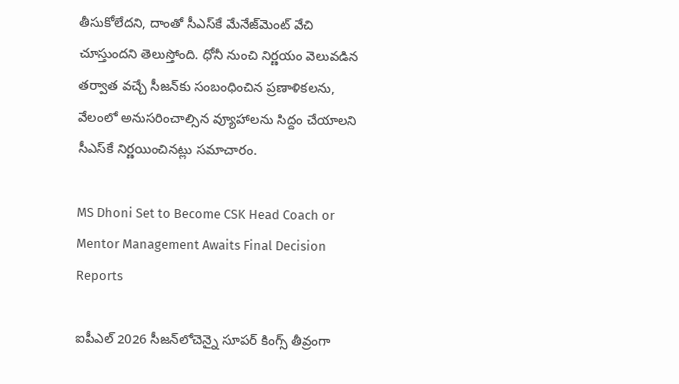తీసుకోలేదని, దాంతో సీఎస్‌కే మేనేజ్‌మెంట్ వేచి చూస్తుందని తెలుస్తోంది. ధోనీ నుంచి నిర్ణయం వెలువడిన తర్వాత వచ్చే సీజన్‌కు సంబంధించిన ప్రణాళికలను, వేలంలో అనుసరించాల్సిన వ్యూహాలను సిద్దం చేయాలని సీఎస్‌కే నిర్ణయించినట్లు సమాచారం.

MS Dhoni Set to Become CSK Head Coach or Mentor Management Awaits Final Decision Reports

ఐపీఎల్ 2026 సీజన్‌లోచెన్నై సూపర్ కింగ్స్ తీవ్రంగా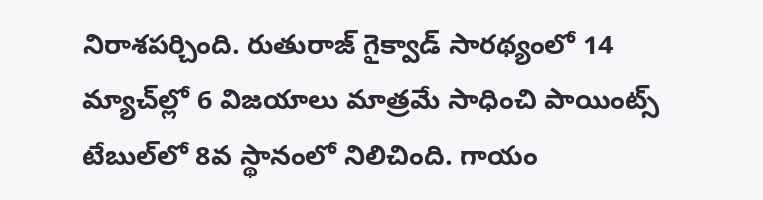నిరాశపర్చింది. రుతురాజ్ గైక్వాడ్ సారథ్యంలో 14 మ్యాచ్‌ల్లో 6 విజయాలు మాత్రమే సాధించి పాయింట్స్ టేబుల్‌లో 8వ స్థానంలో నిలిచింది. గాయం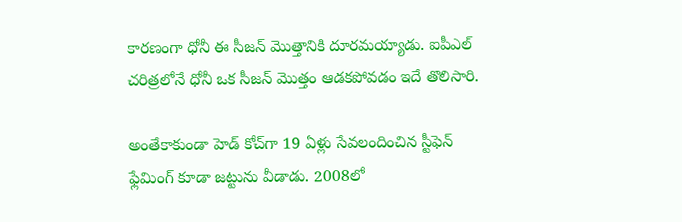కారణంగా ధోనీ ఈ సీజన్‌ మొత్తానికి దూరమయ్యాడు. ఐపీఎల్ చరిత్రలోనే ధోనీ ఒక సీజన్ మొత్తం ఆడకపోవడం ఇదే తొలిసారి.

అంతేకాకుండా హెడ్ కోచ్‌గా 19 ఏళ్లు సేవలందించిన స్టీఫెన్ ఫ్లేమింగ్ కూడా జట్టును వీడాడు. 2008లో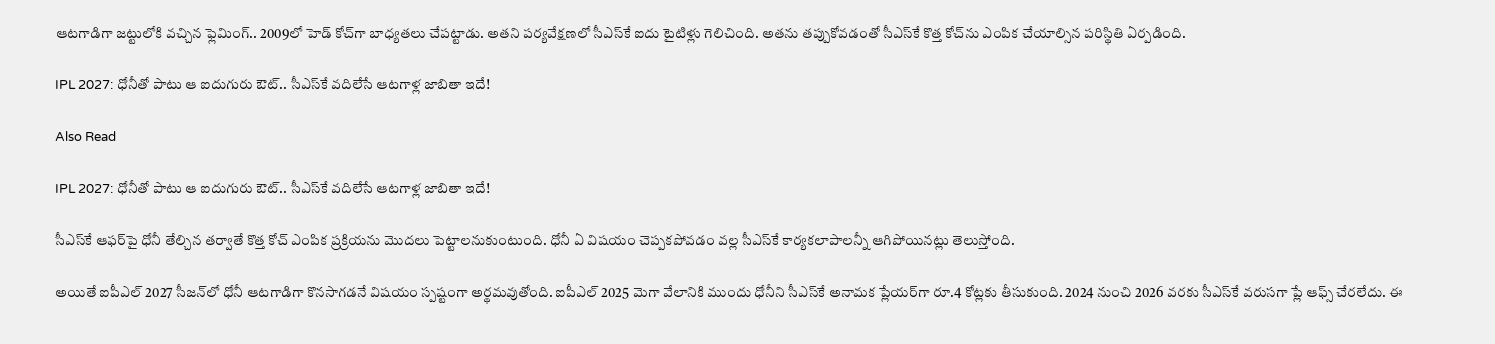ఆటగాడిగా జట్టులోకి వచ్చిన ఫ్లెమింగ్.. 2009లో హెడ్ కోచ్‌గా బాధ్యతలు చేపట్టాడు. అతని పర్యవేక్షణలో సీఎస్‌కే ఐదు టైటిళ్లు గెలిచింది. అతను తప్పుకోవడంతో సీఎస్‌కే కొత్త కోచ్‌ను ఎంపిక చేయాల్సిన పరిస్థితి ఏర్పడింది.

IPL 2027: ధోనీతో పాటు ఆ ఐదుగురు ఔట్.. సీఎస్‌కే వదిలేసే ఆటగాళ్ల జాబితా ఇదే!

Also Read

IPL 2027: ధోనీతో పాటు ఆ ఐదుగురు ఔట్.. సీఎస్‌కే వదిలేసే ఆటగాళ్ల జాబితా ఇదే!

సీఎస్‌కే ఆఫర్‌పై ధోనీ తేల్చిన తర్వాతే కొత్త కోచ్ ఎంపిక ప్రక్రియను మొదలు పెట్టాలనుకుంటుంది. ధోనీ ఏ విషయం చెప్పకపోవడం వల్ల సీఎస్‌కే కార్యకలాపాలన్నీ ఆగిపోయినట్లు తెలుస్తోంది.

అయితే ఐపీఎల్ 2027 సీజన్‌లో ధోనీ ఆటగాడిగా కొనసాగడనే విషయం స్పష్టంగా అర్థమవుతోంది. ఐపీఎల్ 2025 మెగా వేలానికి ముందు ధోనీని సీఎస్‌కే అనామక ప్లేయర్‌గా రూ.4 కోట్లకు తీసుకుంది. 2024 నుంచి 2026 వరకు సీఎస్‌కే వరుసగా ప్లే ఆఫ్స్ చేరలేదు. ఈ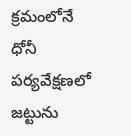క్రమంలోనే ధోనీ పర్యవేక్షణలో జట్టును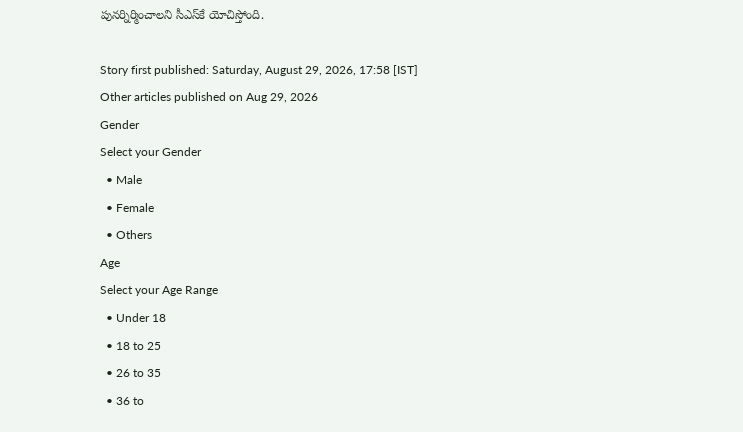పునర్నిర్మించాలని సీఎస్‌కే యోచిస్తోంది.

Story first published: Saturday, August 29, 2026, 17:58 [IST]
Other articles published on Aug 29, 2026
Gender
Select your Gender
  • Male
  • Female
  • Others
Age
Select your Age Range
  • Under 18
  • 18 to 25
  • 26 to 35
  • 36 to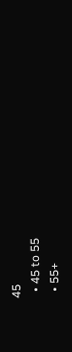45
  • 45 to 55
  • 55+